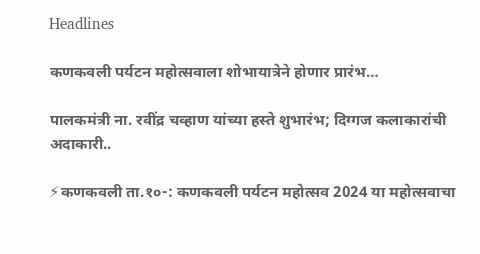Headlines

कणकवली पर्यटन महोत्सवाला शोभायात्रेने होणार प्रारंभ…

पालकमंत्री ना. रवींद्र चव्हाण यांच्या हस्ते शुभारंभ; दिग्गज कलाकारांची अदाकारी..

⚡कणकवली ता.१०-: कणकवली पर्यटन महोत्सव 2024 या महोत्सवाचा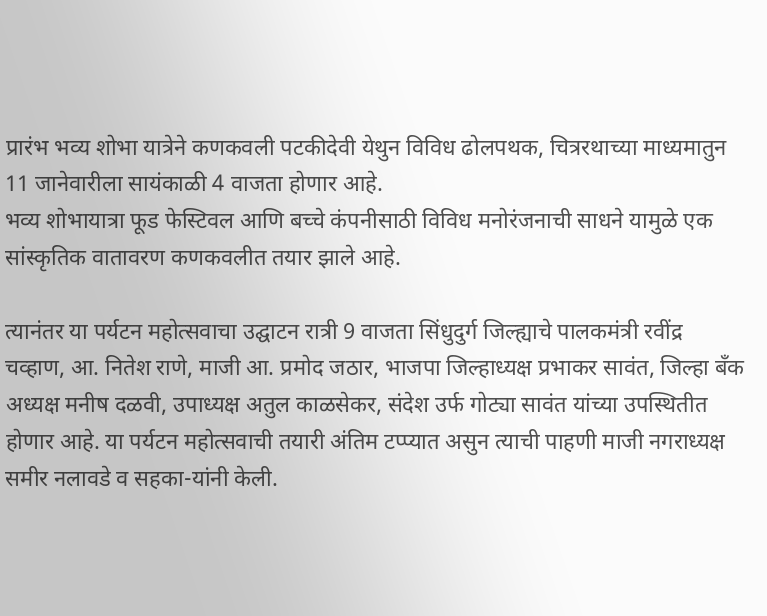प्रारंभ भव्य शोभा यात्रेने कणकवली पटकीदेवी येथुन विविध ढोलपथक, चित्ररथाच्या माध्यमातुन 11 जानेवारीला सायंकाळी 4 वाजता होणार आहे.
भव्य शोभायात्रा फूड फेस्टिवल आणि बच्चे कंपनीसाठी विविध मनोरंजनाची साधने यामुळे एक सांस्कृतिक वातावरण कणकवलीत तयार झाले आहे.

त्यानंतर या पर्यटन महोत्सवाचा उद्घाटन रात्री 9 वाजता सिंधुदुर्ग जिल्ह्याचे पालकमंत्री रवींद्र चव्हाण, आ. नितेश राणे, माजी आ. प्रमोद जठार, भाजपा जिल्हाध्यक्ष प्रभाकर सावंत, जिल्हा बँक अध्यक्ष मनीष दळवी, उपाध्यक्ष अतुल काळसेकर, संदेश उर्फ गोट्या सावंत यांच्या उपस्थितीत होणार आहे. या पर्यटन महोत्सवाची तयारी अंतिम टप्प्यात असुन त्याची पाहणी माजी नगराध्यक्ष समीर नलावडे व सहका-यांनी केली.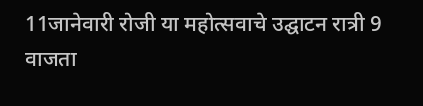11जानेवारी रोजी या महोत्सवाचे उद्घाटन रात्री 9 वाजता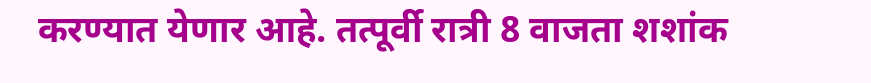करण्यात येणार आहे. तत्पूर्वी रात्री 8 वाजता शशांक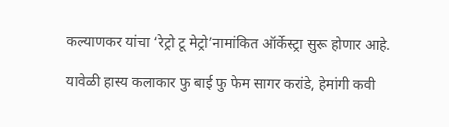कल्याणकर यांचा ‘रेट्रो टू मेट्रो’नामांकित ऑर्केस्ट्रा सुरू होणार आहे.

यावेळी हास्य कलाकार फु बाई फु फेम सागर करांडे, हेमांगी कवी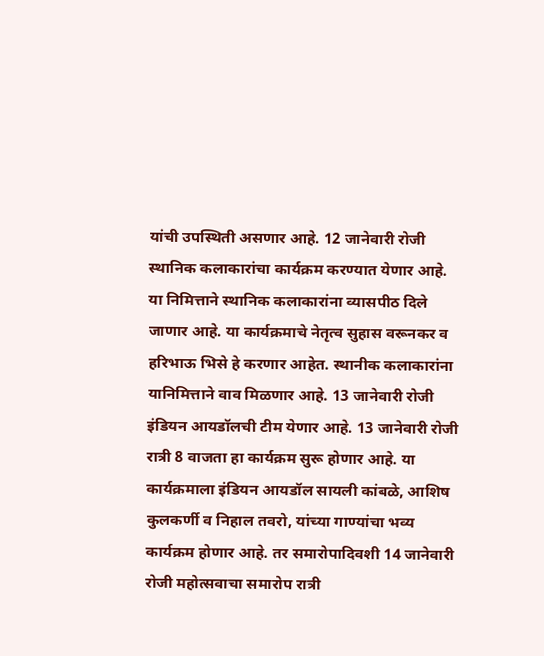यांची उपस्थिती असणार आहे. 12 जानेवारी रोजी स्थानिक कलाकारांचा कार्यक्रम करण्यात येणार आहे. या निमित्ताने स्थानिक कलाकारांना व्यासपीठ दिले जाणार आहे. या कार्यक्रमाचे नेतृत्व सुहास वरूनकर व हरिभाऊ भिसे हे करणार आहेत. स्थानीक कलाकारांना यानिमित्ताने वाव मिळणार आहे. 13 जानेवारी रोजी इंडियन आयडॉलची टीम येणार आहे. 13 जानेवारी रोजी रात्री 8 वाजता हा कार्यक्रम सुरू होणार आहे. या कार्यक्रमाला इंडियन आयडॉल सायली कांबळे, आशिष कुलकर्णी व निहाल तवरो, यांच्या गाण्यांचा भव्य कार्यक्रम होणार आहे. तर समारोपादिवशी 14 जानेवारी रोजी महोत्सवाचा समारोप रात्री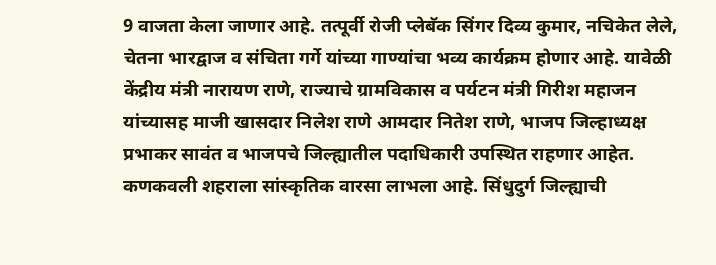9 वाजता केला जाणार आहे. तत्पूर्वी रोजी प्लेबॅक सिंगर दिव्य कुमार, नचिकेत लेले, चेतना भारद्वाज व संचिता गर्गे यांच्या गाण्यांचा भव्य कार्यक्रम होणार आहे. यावेळी केंद्रीय मंत्री नारायण राणे, राज्याचे ग्रामविकास व पर्यटन मंत्री गिरीश महाजन यांच्यासह माजी खासदार निलेश राणे आमदार नितेश राणे, भाजप जिल्हाध्यक्ष प्रभाकर सावंत व भाजपचे जिल्ह्यातील पदाधिकारी उपस्थित राहणार आहेत.
कणकवली शहराला सांस्कृतिक वारसा लाभला आहे. सिंधुदुर्ग जिल्ह्याची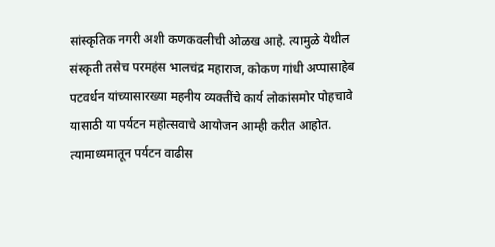सांस्कृतिक नगरी अशी कणकवलीची ओळख आहे. त्यामुळे येथील संस्कृती तसेच परमहंस भालचंद्र महाराज, कोकण गांधी अप्पासाहेब पटवर्धन यांच्यासारख्या महनीय व्यक्तींचे कार्य लोकांसमोर पोहचावे यासाठी या पर्यटन महोत्सवाचे आयोजन आम्ही करीत आहोत. त्यामाध्यमातून पर्यटन वाढीस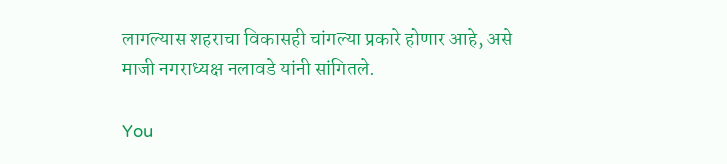लागल्यास शहराचा विकासही चांगल्या प्रकारे होणार आहे, असे माजी नगराध्यक्ष नलावडे यांनी सांगितले.

You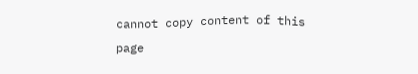cannot copy content of this page